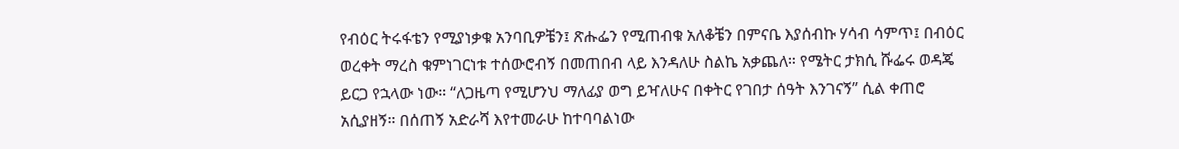የብዕር ትሩፋቴን የሚያነቃቁ አንባቢዎቼን፤ ጽሑፌን የሚጠብቁ አለቆቼን በምናቤ እያሰብኩ ሃሳብ ሳምጥ፤ በብዕር ወረቀት ማረስ ቁምነገርነቱ ተሰውሮብኝ በመጠበብ ላይ እንዳለሁ ስልኬ አቃጨለ። የሜትር ታክሲ ሹፌሩ ወዳጄ ይርጋ የኋላው ነው። “ለጋዜጣ የሚሆንህ ማለፊያ ወግ ይዣለሁና በቀትር የገበታ ሰዓት እንገናኝ” ሲል ቀጠሮ አሲያዘኝ። በሰጠኝ አድራሻ እየተመራሁ ከተባባልነው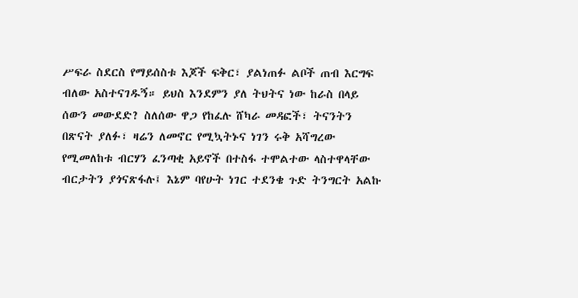ሥፍራ ስደርስ የማይሰስቱ እጆች ፍቅር፣ ያልነጠፉ ልቦች ጠብ እርግፍ ብለው አስተናገዱኝ። ይህስ እንደምን ያለ ትህትና ነው ከራስ በላይ ሰውን መውደድ? ስለሰው ዋጋ የከፈሉ ሸካራ መዳፎች፣ ትናንትን በጽናት ያለፉ፣ ዛሬን ለመኖር የሚኳትኑና ነገን ሩቅ አሻግረው የሚመለከቱ ብርሃን ፈንጣቂ አይኖች በተስፋ ተሞልተው ላስተዋላቸው ብርታትን ያጎናጽፋሉ፤ እኔም ባየሁት ነገር ተደንቄ ጉድ ትንግርት አልኩ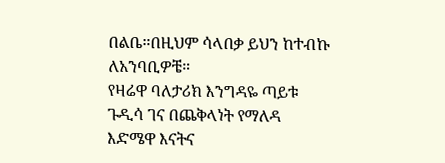በልቤ።በዚህም ሳላበቃ ይህን ከተብኩ ለአንባቢዎቼ።
የዛሬዋ ባለታሪክ እንግዳዬ ጣይቱ ጉዲሳ ገና በጨቅላነት የማለዳ እድሜዋ እናትና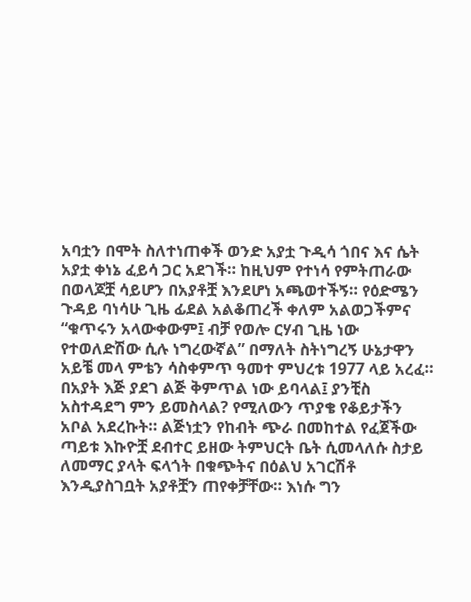አባቷን በሞት ስለተነጠቀች ወንድ አያቷ ጉዲሳ ጎበና እና ሴት አያቷ ቀነኔ ፈይሳ ጋር አደገች። ከዚህም የተነሳ የምትጠራው በወላጆቿ ሳይሆን በአያቶቿ እንደሆነ አጫወተችኝ። የዕድሜን ጉዳይ ባነሳሁ ጊዜ ፊደል አልቆጠረች ቀለም አልወጋችምና “ቁጥሩን አላውቀውም፤ ብቻ የወሎ ርሃብ ጊዜ ነው የተወለድሽው ሲሉ ነግረውኛል” በማለት ስትነግረኝ ሁኔታዋን አይቼ መላ ምቴን ሳስቀምጥ ዓመተ ምህረቱ 1977 ላይ አረፈ።
በአያት እጅ ያደገ ልጅ ቅምጥል ነው ይባላል፤ ያንቺስ አስተዳደግ ምን ይመስላል? የሚለውን ጥያቄ የቆይታችን አቦል አደረኩት። ልጅነቷን የከብት ጭራ በመከተል የፈጀችው ጣይቱ እኩዮቿ ደብተር ይዘው ትምህርት ቤት ሲመላለሱ ስታይ ለመማር ያላት ፍላጎት በቁጭትና በዕልህ አገርሽቶ እንዲያስገቧት አያቶቿን ጠየቀቻቸው። እነሱ ግን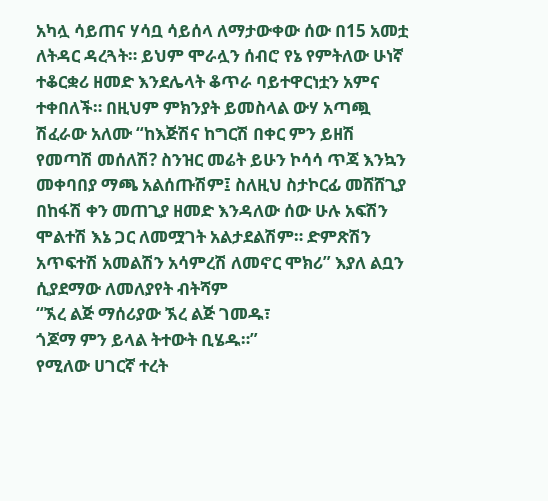አካሏ ሳይጠና ሃሳቧ ሳይሰላ ለማታውቀው ሰው በ15 አመቷ ለትዳር ዳረጓት። ይህም ሞራሏን ሰብሮ የኔ የምትለው ሁነኛ ተቆርቋሪ ዘመድ እንደሌላት ቆጥራ ባይተዋርነቷን አምና ተቀበለች። በዚህም ምክንያት ይመስላል ውሃ አጣጯ ሽፈራው አለሙ “ከእጅሽና ከግርሽ በቀር ምን ይዘሽ የመጣሽ መሰለሽ? ስንዝር መሬት ይሁን ኮሳሳ ጥጃ እንኳን መቀባበያ ማጫ አልሰጡሽም፤ ስለዚህ ስታኮርፊ መሸሸጊያ በከፋሽ ቀን መጠጊያ ዘመድ እንዳለው ሰው ሁሉ አፍሽን ሞልተሽ እኔ ጋር ለመሟገት አልታደልሽም። ድምጽሽን አጥፍተሽ አመልሽን አሳምረሽ ለመኖር ሞክሪ” እያለ ልቧን ሲያደማው ለመለያየት ብትሻም
“ኧረ ልጅ ማሰሪያው ኧረ ልጅ ገመዱ፣
ጎጆማ ምን ይላል ትተውት ቢሄዱ።”
የሚለው ሀገርኛ ተረት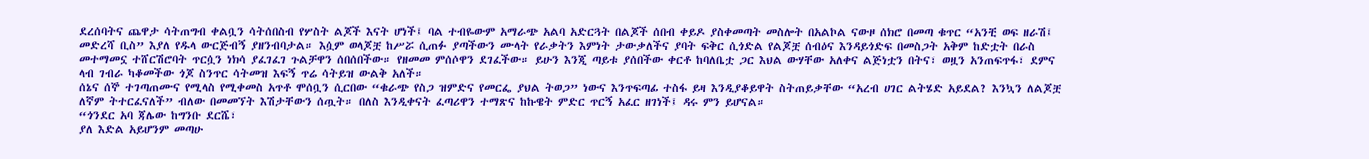ደረሰባትና ጨዋታ ሳትጠግብ ቀልቧን ሳትሰበስብ የሦስት ልጆች እናት ሆነች፤ ባል ተብዬውም አማራጭ አልባ አድርጓት በልጆች ሰበብ ቀይዶ ያስቀመጣት መስሎት በአልኮል ናውዞ ሰክሮ በመጣ ቁጥር “አንቺ ወፍ ዘራሽ፤ መድረሻ ቢስ” እያለ የዱላ ውርጅብኝ ያዘንብባታል። እሷም ወላጆቿ ከሥሯ ሲጠፉ ያጣችውን ሙላት የራቃትን እምነት ታውቃለችና ያባት ፍቅር ሲጎድል የልጆቿ ሰብዕና እንዳይጎድፍ በመስጋት አቅም ከድቷት በራስ መተማመኗ ተሸርሽሮባት ጥርሷን ነክሳ ያፈገፈገ ጉልቻዋን ሰበሰበችው። የዘመመ ምሰሶዋን ደገፈችው። ይሁን እንጂ ጣይቱ ያሰበችው ቀርቶ ከባለቤቷ ጋር እህል ውሃቸው አለቀና ልጅነቷን በትና፣ ወዟን አንጠፍጥፋ፣ ደምና ላብ ገብራ ካቆመችው ጎጆ ስንጥር ሳትመዝ እፍኝ ጥሬ ሳትይዝ ውልቅ አለች።
ሰኔና ሰኞ ተገጣጠሙና የሚላስ የሚቀመስ አጥቶ ሞሰቧን ሲርበው “ቁራጭ የስጋ ዝምድና የመርፌ ያህል ትወጋ” ነውና እንጥፍጣፊ ተስፋ ይዛ እንዲያቆይዋት ስትጠይቃቸው “አረብ ሀገር ልትሄድ አይደል? እንኳን ለልጆቿ ለኛም ትተርፈናለች” ብለው በመመኘት እሽታቸውን ሰጧት። በለስ እንዲቀናት ፈጣሪዋን ተማጽና ከኩዌት ምድር ጥርኝ አፈር ዘገነች፤ ዳሩ ምን ይሆናል።
“ጎንደር አባ ጃሌው ከግንቡ ደርሼ፣
ያለ እድል አይሆንም መጣሁ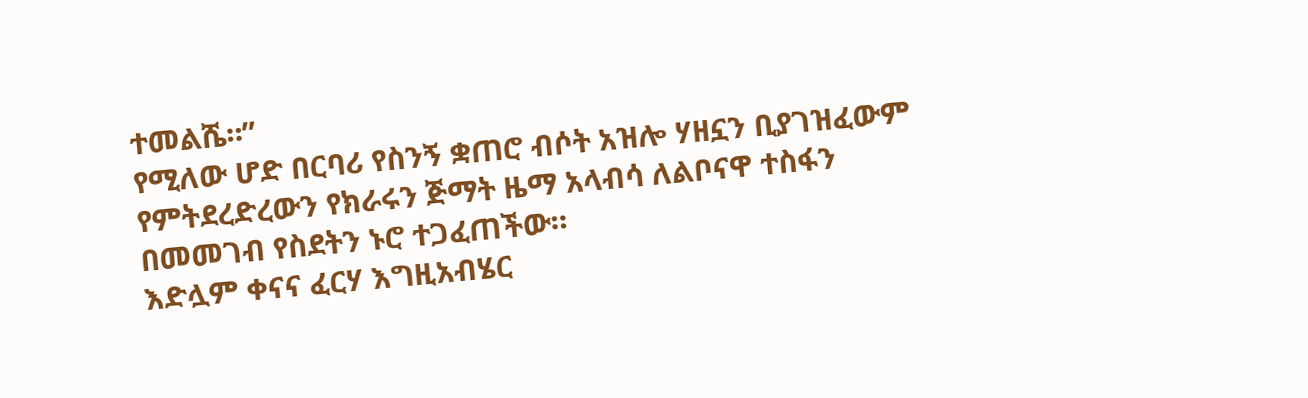ተመልሼ።”
የሚለው ሆድ በርባሪ የስንኝ ቋጠሮ ብሶት አዝሎ ሃዘኗን ቢያገዝፈውም የምትደረድረውን የክራሩን ጅማት ዜማ አላብሳ ለልቦናዋ ተስፋን በመመገብ የስደትን ኑሮ ተጋፈጠችው።
እድሏም ቀናና ፈርሃ እግዚአብሄር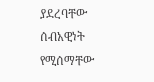ያደረባቸው ሰብአዊነት የሚሰማቸው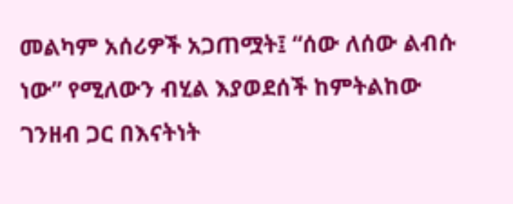መልካም አሰሪዎች አጋጠሟት፤ “ሰው ለሰው ልብሱ ነው” የሚለውን ብሂል እያወደሰች ከምትልከው ገንዘብ ጋር በእናትነት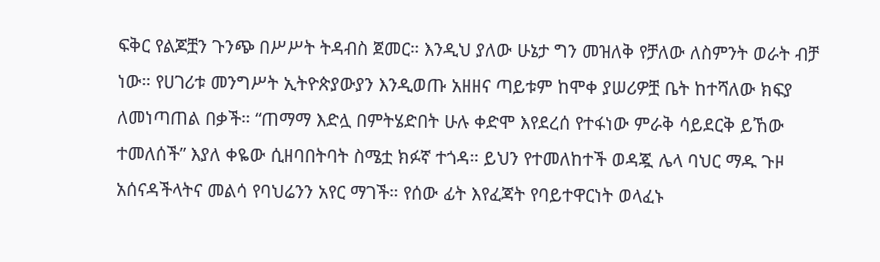ፍቅር የልጆቿን ጉንጭ በሥሥት ትዳብስ ጀመር። እንዲህ ያለው ሁኔታ ግን መዝለቅ የቻለው ለስምንት ወራት ብቻ ነው። የሀገሪቱ መንግሥት ኢትዮጵያውያን እንዲወጡ አዘዘና ጣይቱም ከሞቀ ያሠሪዎቿ ቤት ከተሻለው ክፍያ ለመነጣጠል በቃች። “ጠማማ እድሏ በምትሄድበት ሁሉ ቀድሞ እየደረሰ የተፋነው ምራቅ ሳይደርቅ ይኸው ተመለሰች” እያለ ቀዬው ሲዘባበትባት ስሜቷ ክፉኛ ተጎዳ። ይህን የተመለከተች ወዳጇ ሌላ ባህር ማዱ ጉዞ አሰናዳችላትና መልሳ የባህሬንን አየር ማገች። የሰው ፊት እየፈጃት የባይተዋርነት ወላፈኑ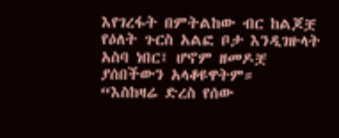እየገረፋት በምትልከው ብር ከልጆቿ የዕለት ጉርስ አልፎ ቦታ እንዲገዙላት አስባ ነበር፤ ሆኖም ዘመዶቿ ያሰበችውን አላቆዩዋትም።
“እስከዛሬ ድረስ የሰው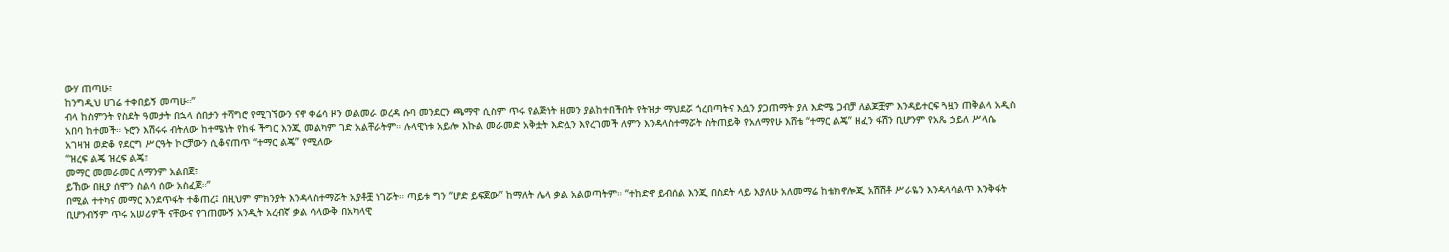ውሃ ጠጣሁ፣
ከንግዲህ ሀገሬ ተቀበይኝ መጣሁ።”
ብላ ከስምንት የስደት ዓመታት በኋላ ሰበታን ተሻግሮ የሚገኘውን ናኖ ቀሬሳ ዞን ወልመራ ወረዳ ሱባ መንደርን ጫማዋ ሲስም ጥሩ የልጅነት ዘመን ያልከተበችበት የትዝታ ማህደሯ ጎረበጣትና እሷን ያጋጠማት ያለ እድሜ ጋብቻ ለልጆቿም እንዳይተርፍ ጓዟን ጠቅልላ አዲስ አበባ ከተመች። ኑሮን እሽሩሩ ብትለው ከተሜነት የከፋ ችግር እንጂ መልካም ገድ አልቸራትም። ሉላዊነቱ አይሎ እኩል መራመድ አቅቷት እድሏን እየረገመች ለምን እንዳላስተማሯት ስትጠይቅ የአለማየሁ እሸቴ “ተማር ልጄ” ዘፈን ፋሽን ቢሆንም የአጼ ኃይለ ሥላሴ አገዛዝ ወድቆ የደርግ ሥርዓት ኮርቻውን ሲቆናጠጥ “ተማር ልጄ” የሚለው
“ዝረፍ ልጄ ዝረፍ ልጄ፣
መማር መመራመር ለማንም አልበጀ፣
ይኸው በዚያ ሰሞን ስልሳ ሰው አስፈጀ።”
በሚል ተተካና መማር እንደጥፋት ተቆጠረ፤ በዚህም ምክንያት እንዳላስተማሯት አያቶቿ ነገሯት። ጣይቱ ግን “ሆድ ይፍጀው” ከማለት ሌላ ቃል አልወጣትም። “ተከድኖ ይብሰል እንጂ በስደት ላይ እያለሁ አለመማሬ ከቴክኖሎጂ አሽሽቶ ሥራዬን እንዳላሳልጥ እንቅፋት ቢሆንብኝም ጥሩ አሠሪዎች ናቸውና የገጠሙኝ አንዲት አረብኛ ቃል ሳላውቅ በአካላዊ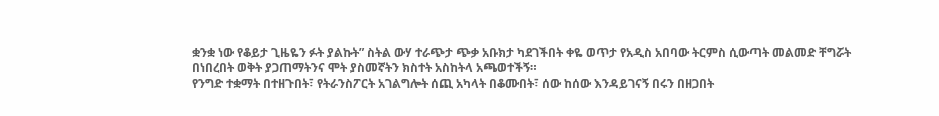ቋንቋ ነው የቆይታ ጊዜዬን ፉት ያልኩት” ስትል ውሃ ተራጭታ ጭቃ አቡክታ ካደገችበት ቀዬ ወጥታ የአዲስ አበባው ትርምስ ሲውጣት መልመድ ቸግሯት በነበረበት ወቅት ያጋጠማትንና ሞት ያስመኛትን ክስተት አስከትላ አጫወተችኝ።
የንግድ ተቋማት በተዘጉበት፣ የትራንስፖርት አገልግሎት ሰጪ አካላት በቆሙበት፣ ሰው ከሰው እንዳይገናኝ በሩን በዘጋበት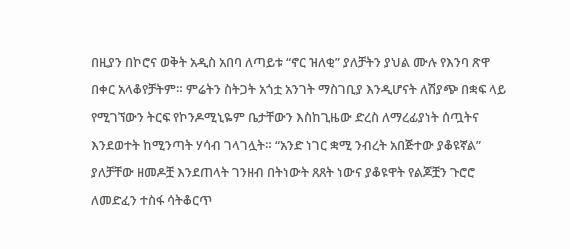በዚያን በኮሮና ወቅት አዲስ አበባ ለጣይቱ “ኖር ዝለቂ” ያለቻትን ያህል ሙሉ የእንባ ጽዋ በቀር አላቆየቻትም። ምሬትን ስትጋት አጎቷ አንገት ማስገቢያ እንዲሆናት ለሽያጭ በቋፍ ላይ የሚገኘውን ትርፍ የኮንዶሚኒዬም ቤታቸውን እስከጊዜው ድረስ ለማረፊያነት ሰጧትና እንደወተት ከሚንጣት ሃሳብ ገላገሏት። “አንድ ነገር ቋሚ ንብረት አበጅተው ያቆዩኛል” ያለቻቸው ዘመዶቿ እንደጠላት ገንዘብ በትነውት ጸጸት ነውና ያቆዩዋት የልጆቿን ጉሮሮ ለመድፈን ተስፋ ሳትቆርጥ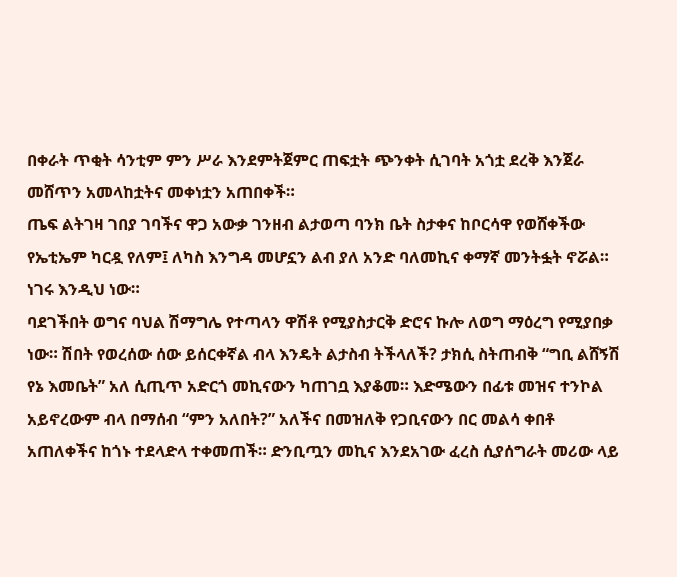በቀራት ጥቂት ሳንቲም ምን ሥራ እንደምትጀምር ጠፍቷት ጭንቀት ሲገባት አጎቷ ደረቅ እንጀራ መሸጥን አመላከቷትና መቀነቷን አጠበቀች።
ጤፍ ልትገዛ ገበያ ገባችና ዋጋ አውቃ ገንዘብ ልታወጣ ባንክ ቤት ስታቀና ከቦርሳዋ የወሸቀችው የኤቲኤም ካርዷ የለም፤ ለካስ እንግዳ መሆኗን ልብ ያለ አንድ ባለመኪና ቀማኛ መንትፏት ኖሯል። ነገሩ እንዲህ ነው።
ባደገችበት ወግና ባህል ሽማግሌ የተጣላን ዋሽቶ የሚያስታርቅ ድሮና ኩሎ ለወግ ማዕረግ የሚያበቃ ነው። ሽበት የወረሰው ሰው ይሰርቀኛል ብላ እንዴት ልታስብ ትችላለች? ታክሲ ስትጠብቅ “ግቢ ልሸኝሽ የኔ እመቤት” አለ ሲጢጥ አድርጎ መኪናውን ካጠገቧ እያቆመ። እድሜውን በፊቱ መዝና ተንኮል አይኖረውም ብላ በማሰብ “ምን አለበት?” አለችና በመዝለቅ የጋቢናውን በር መልሳ ቀበቶ አጠለቀችና ከጎኑ ተደላድላ ተቀመጠች። ድንቢጧን መኪና እንደአገው ፈረስ ሲያሰግራት መሪው ላይ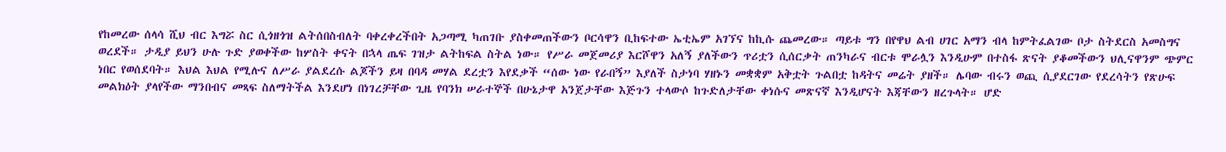የከመረው ሰላሳ ሺህ ብር እግሯ ስር ሲጎዘጎዝ ልትሰበስብለት ባቀረቀረችበት አጋጣሚ ካጠገቡ ያስቀመጠችውን ቦርሳዋን ቢከፍተው ኤቲኤም አገኘና ከኪሱ ጨመረው። ጣይቱ ግን በየዋህ ልብ ሀገር አማን ብላ ከምትፈልገው ቦታ ስትደርስ አመስግና ወረደች። ታዲያ ይህን ሁሉ ጉድ ያወቀችው ከሦስት ቀናት በኋላ ጤፍ ገዝታ ልትከፍል ስትል ነው። የሥራ መጀመሪያ እርሾዋን አለኝ ያለችውን ጥሪቷን ሲሰርቃት ጠንካራና ብርቱ ሞራሏን እንዲሁም በተስፋ ጽናት ያቆመችውን ህሊናዋንም ጭምር ነበር የወሰደባት። እህል እህል የሚሉና ለሥራ ያልደረሱ ልጆችን ይዛ በባዳ መሃል ደረቷን እየደቃች “ሰው ነው የራበኝ” እያለች ስታነባ ሃዘኑን መቋቋም አቅቷት ጉልበቷ ከዳትና መሬት ያዘች። ሌባው ብሩን ወጪ ሲያደርገው የደረሳትን የጽሁፍ መልክዕት ያላየችው ማንበብና መጻፍ ስለማትችል እንደሆነ በነገረቻቸው ጊዜ የባንክ ሠራተኞች በሁኔታዋ አንጀታቸው እጅጉን ተላውሶ ከጉድለታቸው ቀነሱና መጽናኛ እንዲሆናት እጃቸውን ዘረጉላት። ሆድ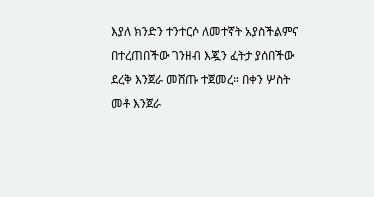እያለ ክንድን ተንተርሶ ለመተኛት አያስችልምና በተረጠበችው ገንዘብ እጇን ፈትታ ያሰበችው ደረቅ እንጀራ መሸጡ ተጀመረ። በቀን ሦስት መቶ እንጀራ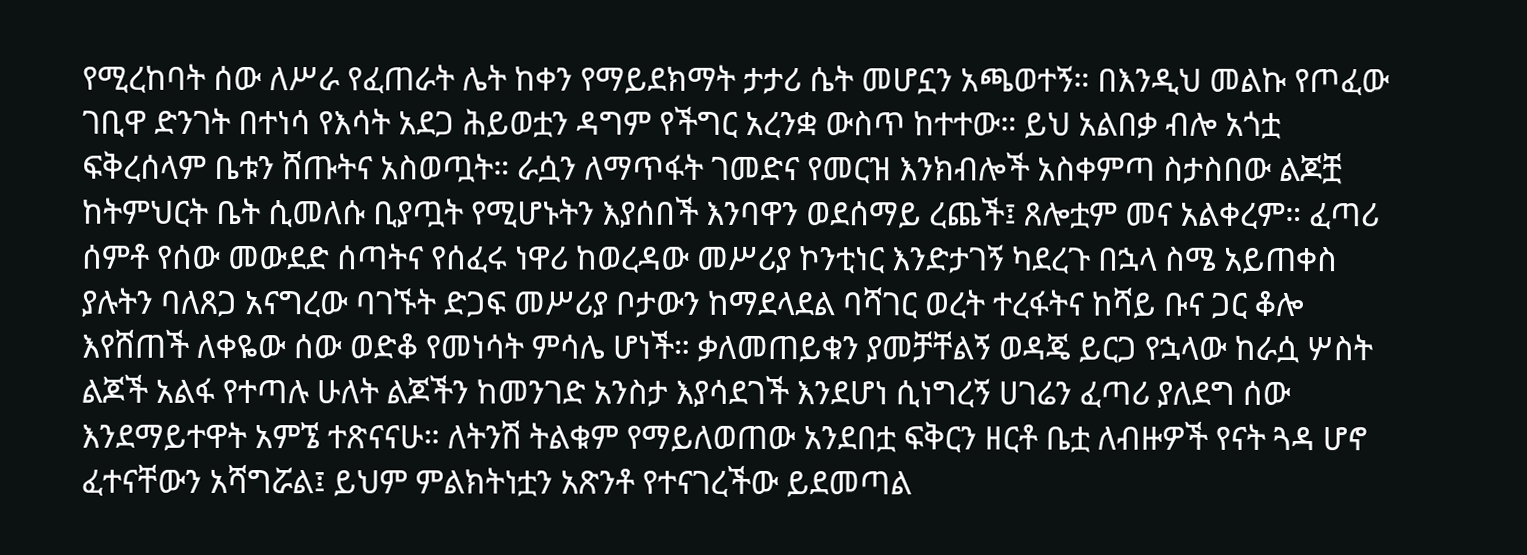የሚረከባት ሰው ለሥራ የፈጠራት ሌት ከቀን የማይደክማት ታታሪ ሴት መሆኗን አጫወተኝ። በእንዲህ መልኩ የጦፈው ገቢዋ ድንገት በተነሳ የእሳት አደጋ ሕይወቷን ዳግም የችግር አረንቋ ውስጥ ከተተው። ይህ አልበቃ ብሎ አጎቷ ፍቅረሰላም ቤቱን ሸጡትና አስወጧት። ራሷን ለማጥፋት ገመድና የመርዝ እንክብሎች አስቀምጣ ስታስበው ልጆቿ ከትምህርት ቤት ሲመለሱ ቢያጧት የሚሆኑትን እያሰበች እንባዋን ወደሰማይ ረጨች፤ ጸሎቷም መና አልቀረም። ፈጣሪ ሰምቶ የሰው መውደድ ሰጣትና የሰፈሩ ነዋሪ ከወረዳው መሥሪያ ኮንቲነር እንድታገኝ ካደረጉ በኋላ ስሜ አይጠቀስ ያሉትን ባለጸጋ አናግረው ባገኙት ድጋፍ መሥሪያ ቦታውን ከማደላደል ባሻገር ወረት ተረፋትና ከሻይ ቡና ጋር ቆሎ እየሸጠች ለቀዬው ሰው ወድቆ የመነሳት ምሳሌ ሆነች። ቃለመጠይቁን ያመቻቸልኝ ወዳጄ ይርጋ የኋላው ከራሷ ሦስት ልጆች አልፋ የተጣሉ ሁለት ልጆችን ከመንገድ አንስታ እያሳደገች እንደሆነ ሲነግረኝ ሀገሬን ፈጣሪ ያለደግ ሰው እንደማይተዋት አምኜ ተጽናናሁ። ለትንሽ ትልቁም የማይለወጠው አንደበቷ ፍቅርን ዘርቶ ቤቷ ለብዙዎች የናት ጓዳ ሆኖ ፈተናቸውን አሻግሯል፤ ይህም ምልክትነቷን አጽንቶ የተናገረችው ይደመጣል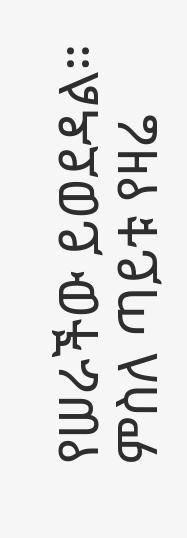የሠራችው ይወደዳል። ምስለ ጣይቱ የዛሬ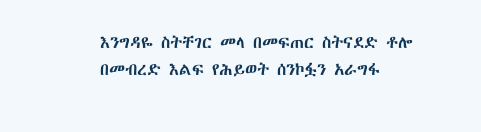እንግዳዬ ስትቸገር መላ በመፍጠር ስትናደድ ቶሎ በመብረድ እልፍ የሕይወት ሰንኮፏን አራግፋ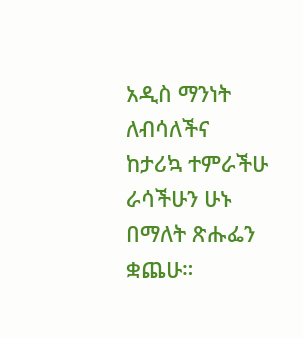አዲስ ማንነት ለብሳለችና ከታሪኳ ተምራችሁ ራሳችሁን ሁኑ በማለት ጽሑፌን ቋጨሁ።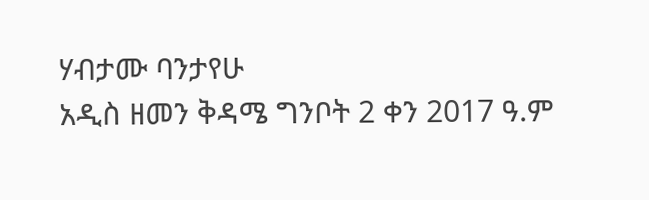ሃብታሙ ባንታየሁ
አዲስ ዘመን ቅዳሜ ግንቦት 2 ቀን 2017 ዓ.ም